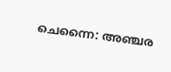ചെന്നൈ: അഞ്ചര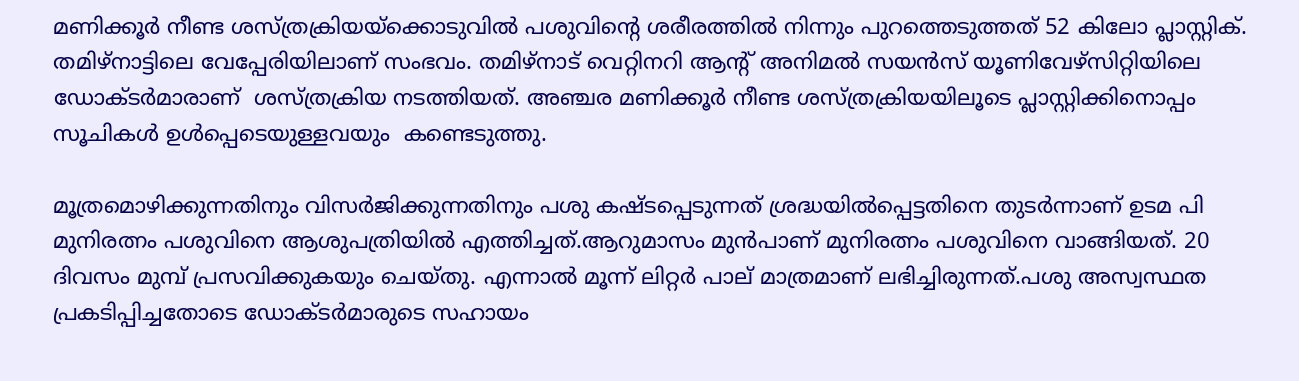മണിക്കൂർ നീണ്ട ശസ്ത്രക്രിയയ്ക്കൊടുവിൽ പശുവിന്റെ ശരീരത്തിൽ നിന്നും പുറത്തെടുത്തത് 52 കിലോ പ്ലാസ്റ്റിക്. തമിഴ്നാട്ടിലെ വേപ്പേരിയിലാണ് സംഭവം. തമിഴ്നാട് വെറ്റിനറി ആന്റ് അനിമല്‍ സയന്‍സ് യൂണിവേഴ്സിറ്റിയിലെ ഡോക്ടര്‍മാരാണ്  ശസ്ത്രക്രിയ നടത്തിയത്. അഞ്ചര മണിക്കൂര്‍ നീണ്ട ശസ്ത്രക്രിയയിലൂടെ പ്ലാസ്റ്റിക്കിനൊപ്പം സൂചികൾ ഉൾപ്പെടെയുള്ളവയും  കണ്ടെടുത്തു.

മൂത്രമൊഴിക്കുന്നതിനും വിസര്‍ജിക്കുന്നതിനും പശു കഷ്ടപ്പെടുന്നത് ശ്രദ്ധയില്‍പ്പെട്ടതിനെ തുടർന്നാണ് ഉടമ പി മുനിരത്നം പശുവിനെ ആശുപത്രിയിൽ എത്തിച്ചത്.ആറുമാസം മുൻപാണ് മുനിരത്നം പശുവിനെ വാങ്ങിയത്. 20 ദിവസം മുമ്പ് പ്രസവിക്കുകയും ചെയ്തു. എന്നാൽ മൂന്ന് ലിറ്റര്‍ പാല് മാത്രമാണ് ലഭിച്ചിരുന്നത്.പശു അസ്വസ്ഥത പ്രകടിപ്പിച്ചതോടെ ഡോക്ടർമാരുടെ സഹായം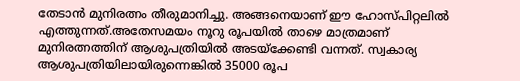തേടാൻ മുനിരത്നം തീരുമാനിച്ചു. അങ്ങനെയാണ് ഈ ഹോസ്പിറ്റലിൽ എത്തുന്നത്.അതേസമയം നൂറു രൂപയിൽ താഴെ മാത്രമാണ് മുനിരത്നത്തിന് ആശുപത്രിയിൽ അടയ്ക്കേണ്ടി വന്നത്. സ്വകാര്യ ആശുപത്രിയിലായിരുന്നെങ്കിൽ 35000 രൂപ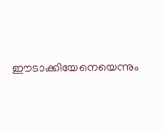ഈടാക്കിയേനെയെന്നും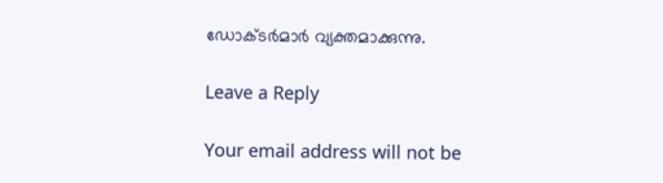ഡോക്ടർമാർ വ്യക്തമാക്കുന്നു.

Leave a Reply

Your email address will not be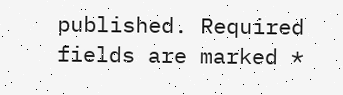published. Required fields are marked *